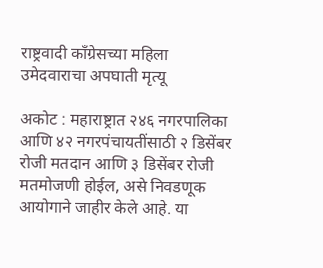राष्ट्रवादी काँग्रेसच्या महिला उमेदवाराचा अपघाती मृत्यू

अकोट : महाराष्ट्रात २४६ नगरपालिका आणि ४२ नगरपंचायतींसाठी २ डिसेंबर रोजी मतदान आणि ३ डिसेंबर रोजी मतमोजणी होईल, असे निवडणूक आयोगाने जाहीर केले आहे. या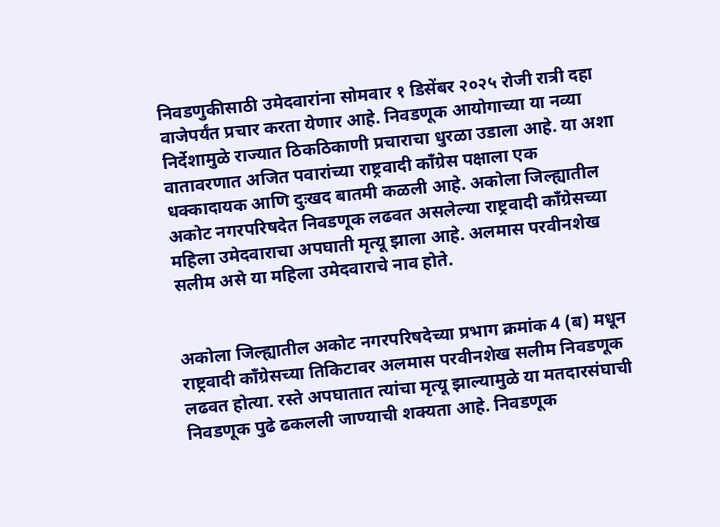निवडणुकीसाठी उमेदवारांना सोमवार १ डिसेंबर २०२५ रोजी रात्री दहा वाजेपर्यंत प्रचार करता येणार आहे. निवडणूक आयोगाच्या या नव्या निर्देशामुळे राज्यात ठिकठिकाणी प्रचाराचा धुरळा उडाला आहे. या अशा वातावरणात अजित पवारांच्या राष्ट्रवादी काँग्रेस पक्षाला एक धक्कादायक आणि दुःखद बातमी कळली आहे. अकोला जिल्ह्यातील अकोट नगरपरिषदेत निवडणूक लढवत असलेल्या राष्ट्रवादी काँग्रेसच्या महिला उमेदवाराचा अपघाती मृत्यू झाला आहे. अलमास परवीनशेख सलीम असे या महिला उमेदवाराचे नाव होते.


अकोला जिल्ह्यातील अकोट नगरपरिषदेच्या प्रभाग क्रमांक 4 (ब) मधून राष्ट्रवादी काँग्रेसच्या तिकिटावर अलमास परवीनशेख सलीम निवडणूक लढवत होत्या. रस्ते अपघातात त्यांचा मृत्यू झाल्यामुळे या मतदारसंघाची निवडणूक पुढे ढकलली जाण्याची शक्यता आहे. निवडणूक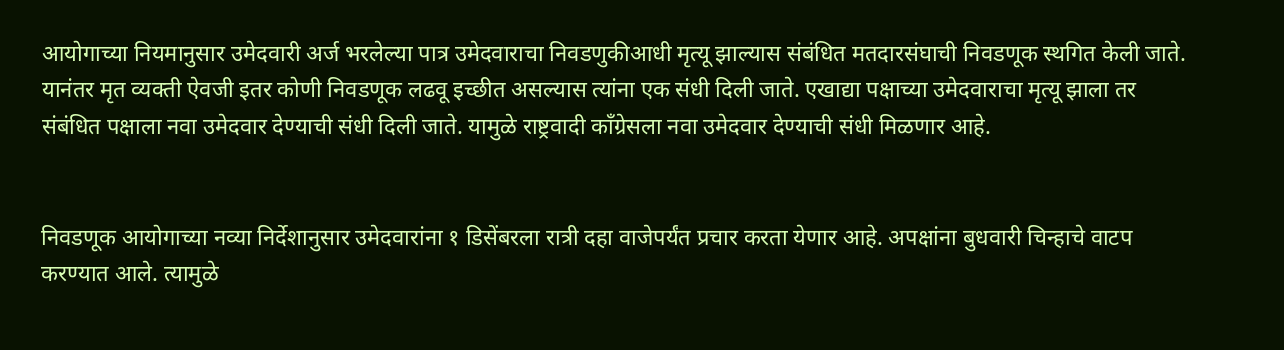आयोगाच्या नियमानुसार उमेदवारी अर्ज भरलेल्या पात्र उमेदवाराचा निवडणुकीआधी मृत्यू झाल्यास संबंधित मतदारसंघाची निवडणूक स्थगित केली जाते. यानंतर मृत व्यक्ती ऐवजी इतर कोणी निवडणूक लढवू इच्छीत असल्यास त्यांना एक संधी दिली जाते. एखाद्या पक्षाच्या उमेदवाराचा मृत्यू झाला तर संबंधित पक्षाला नवा उमेदवार देण्याची संधी दिली जाते. यामुळे राष्ट्रवादी काँग्रेसला नवा उमेदवार देण्याची संधी मिळणार आहे.


निवडणूक आयोगाच्या नव्या निर्देशानुसार उमेदवारांना १ डिसेंबरला रात्री दहा वाजेपर्यंत प्रचार करता येणार आहे. अपक्षांना बुधवारी चिन्हाचे वाटप करण्यात आले. त्यामुळे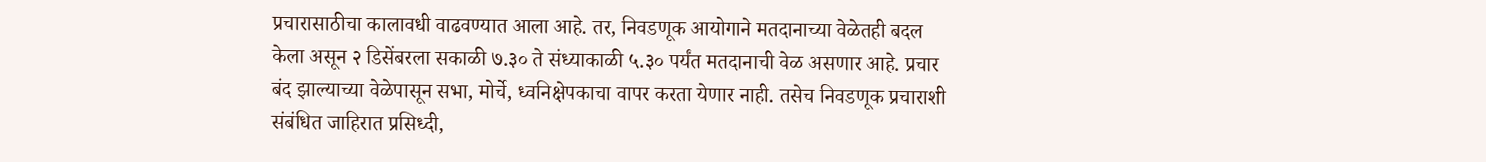प्रचारासाठीचा कालावधी वाढवण्यात आला आहे. तर, निवडणूक आयोगाने मतदानाच्या वेळेतही बदल केला असून २ डिसेंबरला सकाळी ७.३० ते संध्याकाळी ५.३० पर्यंत मतदानाची वेळ असणार आहे. प्रचार बंद झाल्याच्या वेळेपासून सभा, मोर्चे, ध्वनिक्षेपकाचा वापर करता येणार नाही. तसेच निवडणूक प्रचाराशी संबंधित जाहिरात प्रसिध्दी,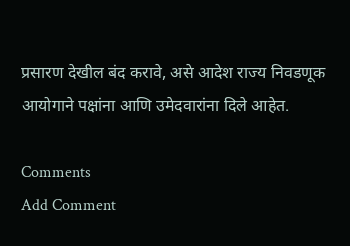प्रसारण देखील बंद करावे, असे आदेश राज्य निवडणूक आयोगाने पक्षांना आणि उमेदवारांना दिले आहेत.

Comments
Add Comment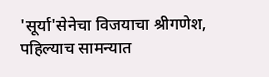'सूर्या'सेनेचा विजयाचा श्रीगणेश, पहिल्याच सामन्यात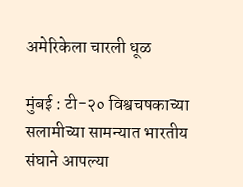अमेरिकेला चारली धूळ

मुंबई : टी-२० विश्वचषकाच्या सलामीच्या सामन्यात भारतीय संघाने आपल्या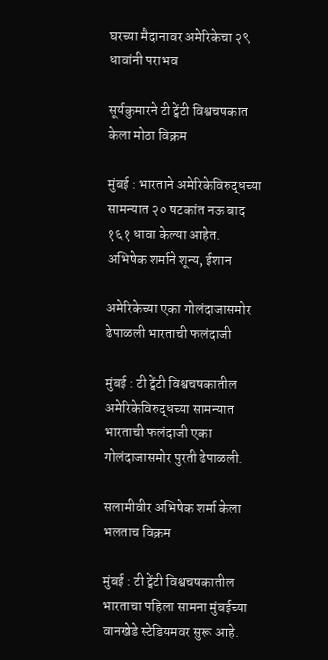घरच्या मैदानावर अमेरिकेचा २९ धावांनी पराभव

सूर्यकुमारने टी ट्वेंटी विश्वचषकात केला मोठा विक्रम

मुंबई : भारताने अमेरिकेविरुद्धच्या सामन्यात २० षटकांत नऊ बाद १६१ धावा केल्या आहेत. अभिषेक शर्माने शून्य, ईशान

अमेरिकेच्या एका गोलंदाजासमोर ढेपाळली भारताची फलंदाजी

मुंबई : टी ट्वेंटी विश्वचषकातील अमेरिकेविरुद्धच्या सामन्यात भारताची फलंदाजी एका गोलंदाजासमोर पुरती ढेपाळली.

सलामीवीर अभिषेक शर्मा केला भलताच विक्रम

मुंबई : टी ट्वेंटी विश्वचषकातील भारताचा पहिला सामना मुंबईच्या वानखेडे स्टेडियमवर सुरू आहे.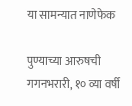या सामन्यात नाणेफेक

पुण्याच्या आरुषची गगनभरारी, १० व्या वर्षी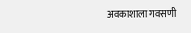अवकाशाला गवसणी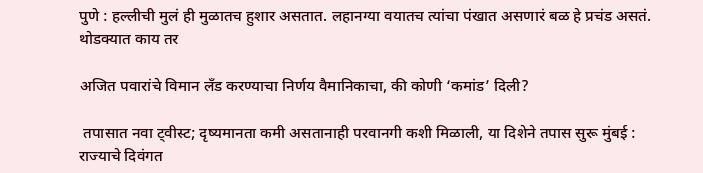पुणे : हल्लीची मुलं ही मुळातच हुशार असतात. लहानग्या वयातच त्यांचा पंखात असणारं बळ हे प्रचंड असतं. थोडक्यात काय तर

अजित पवारांचे विमान लँड करण्याचा निर्णय वैमानिकाचा, की कोणी ‘कमांड’ दिली?

 तपासात नवा ट्वीस्ट; दृष्यमानता कमी असतानाही परवानगी कशी मिळाली, या दिशेने तपास सुरू मुंबई : राज्याचे दिवंगत